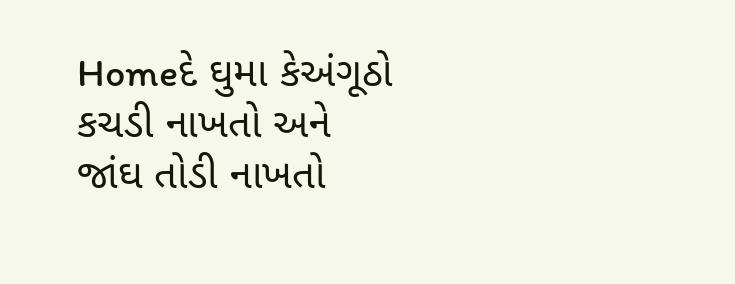Homeદે ઘુમા કેઅંગૂઠો કચડી નાખતો અને જાંઘ તોડી નાખતો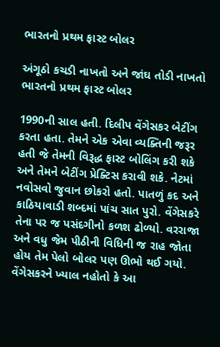ભારતનો પ્રથમ ફાસ્ટ બોલર

અંગૂઠો કચડી નાખતો અને જાંઘ તોડી નાખતો ભારતનો પ્રથમ ફાસ્ટ બોલર

1990ની સાલ હતી. દિલીપ વેંગેસકર બેટીંગ કરતા હતા. તેમને એક એવા વ્યક્તિની જરૂર હતી જે તેમની વિરૂદ્ધ ફાસ્ટ બોલિંગ કરી શકે અને તેમને બેટીંગ પ્રેક્ટિસ કરાવી શકે. નેટમાં નવોસવો જુવાન છોકરો હતો. પાતળું કદ અને કાઠિયાવાડી શબ્દમાં પાંચ સાત પુરો. વેંગેસકરે તેના પર જ પસંદગીનો કળશ ઢોળ્યો. વરરાજા અને વધુ જેમ પીઠીની વિધિની જ રાહ જોતા હોય તેમ પેલો બોલર પણ ઊભો થઈ ગયો. વેંગેસકરને ખ્યાલ નહોતો કે આ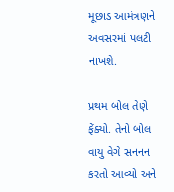મૂછાડ આમંત્રણને અવસરમાં પલટી નાખશે.

પ્રથમ બોલ તેણે ફેંક્યો. તેનો બોલ વાયુ વેગે સનનન કરતો આવ્યો અને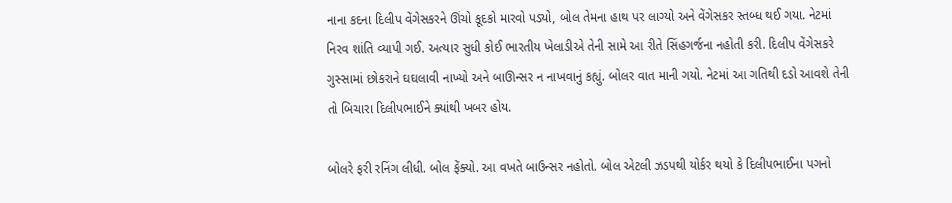નાના કદના દિલીપ વેંગેસકરને ઊંચો કૂદકો મારવો પડ્યો, બોલ તેમના હાથ પર લાગ્યો અને વેંગેસકર સ્તબ્ધ થઈ ગયા. નેટમાં નિરવ શાંતિ વ્યાપી ગઈ. અત્યાર સુધી કોઈ ભારતીય ખેલાડીએ તેની સામે આ રીતે સિંહગર્જના નહોતી કરી. દિલીપ વેંગેસકરે ગુસ્સામાં છોકરાને ઘઘલાવી નાખ્યો અને બાઊન્સર ન નાખવાનું કહ્યું. બોલર વાત માની ગયો. નેટમાં આ ગતિથી દડો આવશે તેની તો બિચારા દિલીપભાઈને ક્યાંથી ખબર હોય.

બોલરે ફરી રનિંગ લીધી. બોલ ફેંક્યો. આ વખતે બાઉન્સર નહોતો. બોલ એટલી ઝડપથી યોર્કર થયો કે દિલીપભાઈના પગનો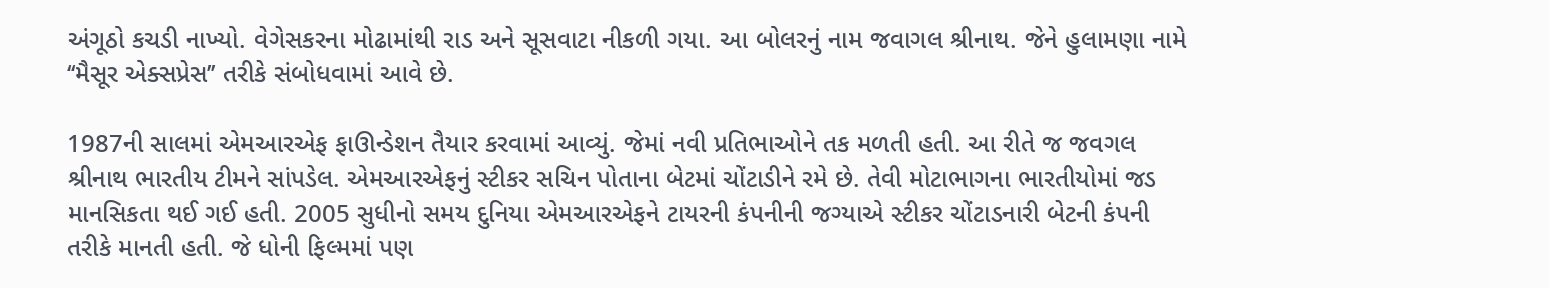અંગૂઠો કચડી નાખ્યો. વેગેસકરના મોઢામાંથી રાડ અને સૂસવાટા નીકળી ગયા. આ બોલરનું નામ જવાગલ શ્રીનાથ. જેને હુલામણા નામે ‘‘મૈસૂર એક્સપ્રેસ’’ તરીકે સંબોધવામાં આવે છે.

1987ની સાલમાં એમઆરએફ ફાઊન્ડેશન તૈયાર કરવામાં આવ્યું. જેમાં નવી પ્રતિભાઓને તક મળતી હતી. આ રીતે જ જવગલ શ્રીનાથ ભારતીય ટીમને સાંપડેલ. એમઆરએફનું સ્ટીકર સચિન પોતાના બેટમાં ચોંટાડીને રમે છે. તેવી મોટાભાગના ભારતીયોમાં જડ માનસિકતા થઈ ગઈ હતી. 2005 સુધીનો સમય દુનિયા એમઆરએફને ટાયરની કંપનીની જગ્યાએ સ્ટીકર ચોંટાડનારી બેટની કંપની તરીકે માનતી હતી. જે ધોની ફિલ્મમાં પણ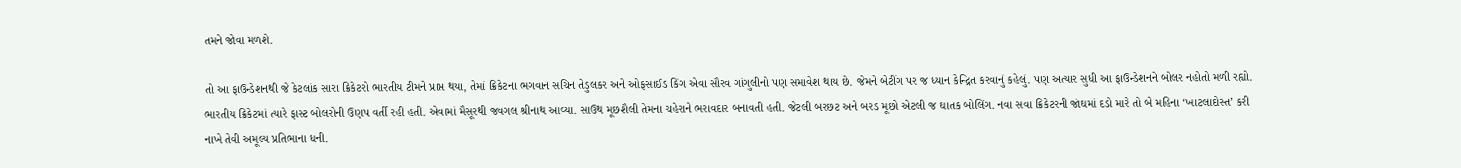તમને જોવા મળશે.

તો આ ફાઉન્ડેશનથી જે કેટલાંક સારા ક્રિકેટરો ભારતીય ટીમને પ્રાપ્ત થયા, તેમાં ક્રિકેટના ભગવાન સચિન તેડુલકર અને ઓફસાઈડ કિંગ એવા સૌરવ ગાંગુલીનો પણ સમાવેશ થાય છે. જેમને બેટીંગ પર જ ધ્યાન કેન્દ્રિત કરવાનું કહેલું. પણ અત્યાર સુધી આ ફાઉન્ડેશનને બોલર નહોતો મળી રહ્યો. ભારતીય ક્રિકેટમાં ત્યારે ફાસ્ટ બોલરોની ઉણપ વર્તી રહી હતી. એવામાં મૈસૂરથી જવગલ શ્રીનાથ આવ્યા. સાઉથ મૂછશૈલી તેમના ચહેરાને ભરાવદાર બનાવતી હતી. જેટલી બરછટ અને બરડ મૂછો એટલી જ ઘાતક બોલિંગ. નવા સવા ક્રિકેટરની જાંઘમાં દડો મારે તો બે મહિના ‘ખાટલાદોસ્ત’ કરી નાખે તેવી અમૂલ્ય પ્રતિભાના ધની.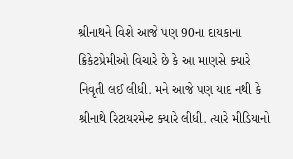શ્રીનાથને વિશે આજે પણ 90ના દાયકાના ક્રિકેટપ્રેમીઓ વિચારે છે કે આ માણસે ક્યારે નિવૃતી લઈ લીધી. મને આજે પણ યાદ નથી કે શ્રીનાથે રિટાયરમેન્ટ ક્યારે લીધી. ત્યારે મીડિયાનો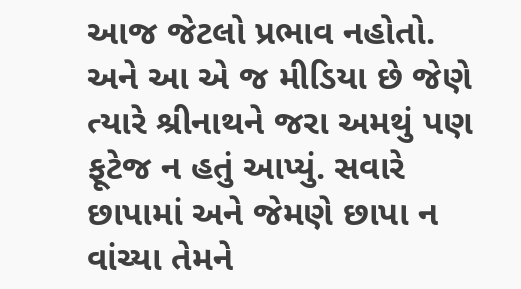આજ જેટલો પ્રભાવ નહોતો. અને આ એ જ મીડિયા છે જેણે ત્યારે શ્રીનાથને જરા અમથું પણ ફૂટેજ ન હતું આપ્યું. સવારે છાપામાં અને જેમણે છાપા ન વાંચ્યા તેમને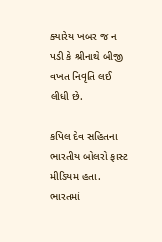ક્યારેય ખબર જ ન પડી કે શ્રીનાથે બીજી વખત નિવૃતિ લઈ લીધી છે.

કપિલ દેવ સહિતના ભારતીય બોલરો ફાસ્ટ મીડિયમ હતા. ભારતમાં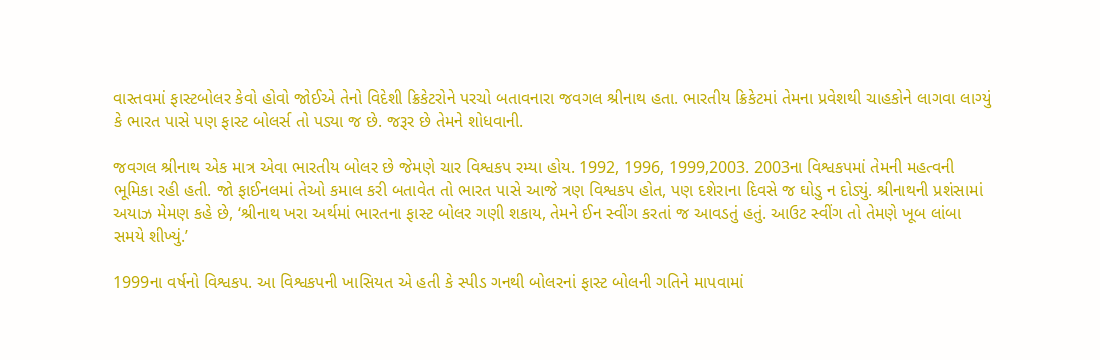વાસ્તવમાં ફાસ્ટબોલર કેવો હોવો જોઈએ તેનો વિદેશી ક્રિકેટરોને પરચો બતાવનારા જવગલ શ્રીનાથ હતા. ભારતીય ક્રિકેટમાં તેમના પ્રવેશથી ચાહકોને લાગવા લાગ્યું કે ભારત પાસે પણ ફાસ્ટ બોલર્સ તો પડ્યા જ છે. જરૂર છે તેમને શોધવાની.

જવગલ શ્રીનાથ એક માત્ર એવા ભારતીય બોલર છે જેમણે ચાર વિશ્વકપ રમ્યા હોય. 1992, 1996, 1999,2003. 2003ના વિશ્વકપમાં તેમની મહત્વની ભૂમિકા રહી હતી. જો ફાઈનલમાં તેઓ કમાલ કરી બતાવેત તો ભારત પાસે આજે ત્રણ વિશ્વકપ હોત, પણ દશેરાના દિવસે જ ઘોડુ ન દોડ્યું. શ્રીનાથની પ્રશંસામાં અયાઝ મેમણ કહે છે, ‘શ્રીનાથ ખરા અર્થમાં ભારતના ફાસ્ટ બોલર ગણી શકાય, તેમને ઈન સ્વીંગ કરતાં જ આવડતું હતું. આઉટ સ્વીંગ તો તેમણે ખૂબ લાંબા સમયે શીખ્યું.’

1999ના વર્ષનો વિશ્વકપ. આ વિશ્વકપની ખાસિયત એ હતી કે સ્પીડ ગનથી બોલરનાં ફાસ્ટ બોલની ગતિને માપવામાં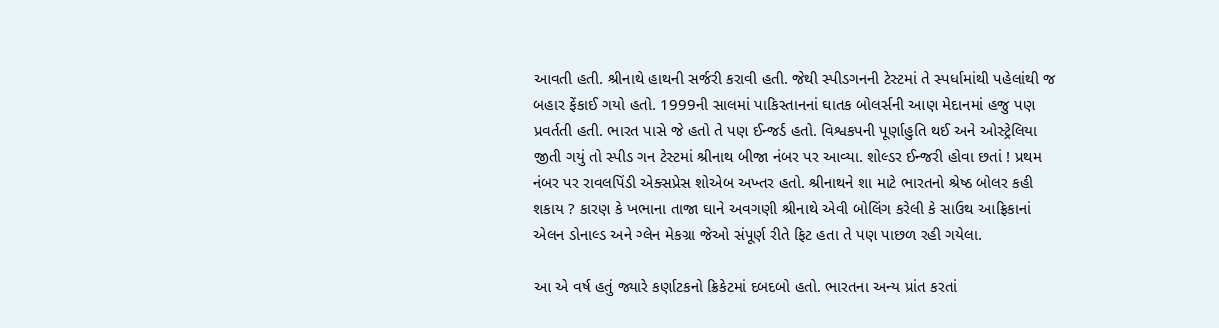આવતી હતી. શ્રીનાથે હાથની સર્જરી કરાવી હતી. જેથી સ્પીડગનની ટેસ્ટમાં તે સ્પર્ધામાંથી પહેલાંથી જ બહાર ફેંકાઈ ગયો હતો. 1999ની સાલમાં પાકિસ્તાનનાં ઘાતક બોલર્સની આણ મેદાનમાં હજુ પણ પ્રવર્તતી હતી. ભારત પાસે જે હતો તે પણ ઈન્જર્ડ હતો. વિશ્વકપની પૂર્ણાહુતિ થઈ અને ઓસ્ટ્રેલિયા જીતી ગયું તો સ્પીડ ગન ટેસ્ટમાં શ્રીનાથ બીજા નંબર પર આવ્યા. શોલ્ડર ઈન્જરી હોવા છતાં ! પ્રથમ નંબર પર રાવલપિંડી એક્સપ્રેસ શોએબ અખ્તર હતો. શ્રીનાથને શા માટે ભારતનો શ્રેષ્ઠ બોલર કહી શકાય ? કારણ કે ખભાના તાજા ઘાને અવગણી શ્રીનાથે એવી બોલિંગ કરેલી કે સાઉથ આફ્રિકાનાં એલન ડોનાલ્ડ અને ગ્લેન મેકગ્રા જેઓ સંપૂર્ણ રીતે ફિટ હતા તે પણ પાછળ રહી ગયેલા.

આ એ વર્ષ હતું જ્યારે કર્ણાટકનો ક્રિકેટમાં દબદબો હતો. ભારતના અન્ય પ્રાંત કરતાં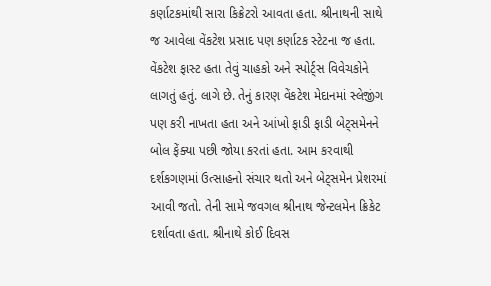કર્ણાટકમાંથી સારા કિક્રેટરો આવતા હતા. શ્રીનાથની સાથે જ આવેલા વેંકટેશ પ્રસાદ પણ કર્ણાટક સ્ટેટના જ હતા. વેંકટેશ ફાસ્ટ હતા તેવું ચાહકો અને સ્પોર્ટ્સ વિવેચકોને લાગતું હતું. લાગે છે. તેનું કારણ વેંકટેશ મેદાનમાં સ્લેજીંગ પણ કરી નાખતા હતા અને આંખો ફાડી ફાડી બેટ્સમેનને બોલ ફેંક્યા પછી જોયા કરતાં હતા. આમ કરવાથી દર્શકગણમાં ઉત્સાહનો સંચાર થતો અને બેટ્સમેન પ્રેશરમાં આવી જતો. તેની સામે જવગલ શ્રીનાથ જેન્ટલમેન ક્રિકેટ દર્શાવતા હતા. શ્રીનાથે કોઈ દિવસ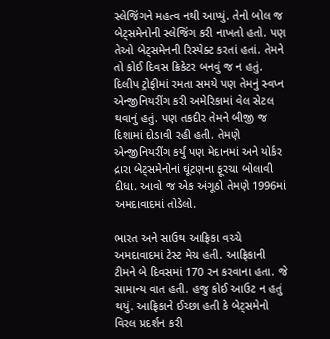સ્લેજિંગને મહત્વ નથી આપ્યું. તેનો બોલ જ બેટ્સમેનોની સ્લેજિંગ કરી નાખતો હતો. પણ તેઓ બેટ્સમેનની રિસ્પેક્ટ કરતાં હતાં. તેમને તો કોઈ દિવસ ક્રિકેટર બનવું જ ન હતું. દિલીપ ટ્રોફીમાં રમતા સમયે પણ તેમનું સ્વપ્ન એન્જીનિયરીંગ કરી અમેરિકામાં વેલ સેટલ થવાનું હતું. પણ તકદીર તેમને બીજી જ દિશામાં દોડાવી રહી હતી. તેમણે એન્જીનિયરીંગ કર્યું પણ મેદાનમાં અને યોર્કર દ્રારા બેટ્સમેનોનાં ઘૂંટણના ફૂરચા બોલાવી દીધા. આવો જ એક અંગૂઠો તેમણે 1996માં અમદાવાદમાં તોડેલો.

ભારત અને સાઉથ આફ્રિકા વચ્ચે અમદાવાદમાં ટેસ્ટ મેચ હતી. આફ્રિકાની ટીમને બે દિવસમાં 170 રન કરવાના હતા. જે સામાન્ય વાત હતી. હજુ કોઈ આઉટ ન હતું થયું. આફ્રિકાને ઈચ્છા હતી કે બેટ્સમેનો વિરલ પ્રદર્શન કરી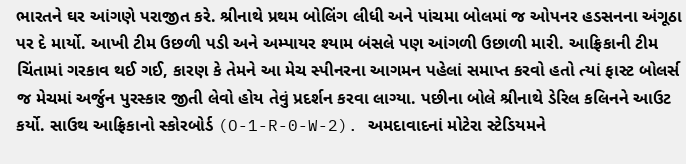ભારતને ઘર આંગણે પરાજીત કરે. શ્રીનાથે પ્રથમ બોલિંગ લીધી અને પાંચમા બોલમાં જ ઓપનર હડસનના અંગૂઠા પર દે માર્યો. આખી ટીમ ઉછળી પડી અને અમ્પાયર શ્યામ બંસલે પણ આંગળી ઉછાળી મારી. આફ્રિકાની ટીમ ચિંતામાં ગરકાવ થઈ ગઈ, કારણ કે તેમને આ મેચ સ્પીનરના આગમન પહેલાં સમાપ્ત કરવો હતો ત્યાં ફાસ્ટ બોલર્સ જ મેચમાં અર્જુન પુરસ્કાર જીતી લેવો હોય તેવું પ્રદર્શન કરવા લાગ્યા. પછીના બોલે શ્રીનાથે ડેરિલ કલિનને આઉટ કર્યો. સાઉથ આફ્રિકાનો સ્કોરબોર્ડ (O-1-R-0-W-2). અમદાવાદનાં મોટેરા સ્ટેડિયમને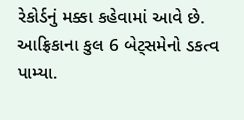રેકોર્ડનું મક્કા કહેવામાં આવે છે. આફ્રિકાના કુલ 6 બેટ્સમેનો ડકત્વ પામ્યા.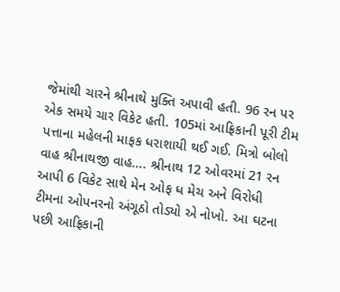જેમાંથી ચારને શ્રીનાથે મુક્તિ અપાવી હતી. 96 રન પર એક સમયે ચાર વિકેટ હતી. 105માં આફ્રિકાની પૂરી ટીમ પત્તાના મહેલની માફક ધરાશાયી થઈ ગઈ. મિત્રો બોલો વાહ શ્રીનાથજી વાહ…. શ્રીનાથ 12 ઓવરમાં 21 રન આપી 6 વિકેટ સાથે મેન ઓફ ધ મેચ અને વિરોધી ટીમના ઓપનરનો અંગૂઠો તોડ્યો એ નોખો. આ ઘટના પછી આફ્રિકાની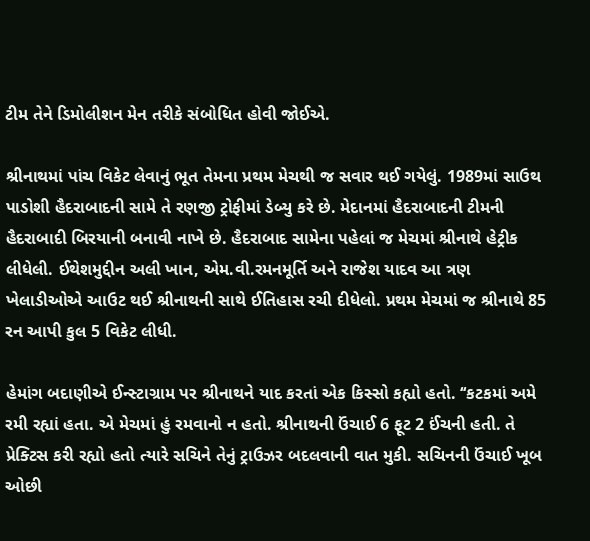ટીમ તેને ડિમોલીશન મેન તરીકે સંબોધિત હોવી જોઈએ.

શ્રીનાથમાં પાંચ વિકેટ લેવાનું ભૂત તેમના પ્રથમ મેચથી જ સવાર થઈ ગયેલું. 1989માં સાઉથ પાડોશી હૈદરાબાદની સામે તે રણજી ટ્રોફીમાં ડેબ્યુ કરે છે. મેદાનમાં હૈદરાબાદની ટીમની હૈદરાબાદી બિરયાની બનાવી નાખે છે. હૈદરાબાદ સામેના પહેલાં જ મેચમાં શ્રીનાથે હેટ્રીક લીધેલી. ઈથેશમુદ્દીન અલી ખાન, એમ.વી.રમનમૂર્તિ અને રાજેશ યાદવ આ ત્રણ ખેલાડીઓએ આઉટ થઈ શ્રીનાથની સાથે ઈતિહાસ રચી દીધેલો. પ્રથમ મેચમાં જ શ્રીનાથે 85 રન આપી કુલ 5 વિકેટ લીધી.

હેમાંગ બદાણીએ ઈન્સ્ટાગ્રામ પર શ્રીનાથને યાદ કરતાં એક કિસ્સો કહ્યો હતો. ‘‘કટકમાં અમે રમી રહ્યાં હતા. એ મેચમાં હું રમવાનો ન હતો. શ્રીનાથની ઉંચાઈ 6 ફૂટ 2 ઈંચની હતી. તે પ્રેક્ટિસ કરી રહ્યો હતો ત્યારે સચિને તેનું ટ્રાઉઝર બદલવાની વાત મુકી. સચિનની ઉંચાઈ ખૂબ ઓછી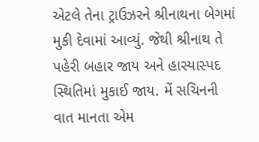એટલે તેના ટ્રાઉઝરને શ્રીનાથના બેગમાં મુકી દેવામાં આવ્યું. જેથી શ્રીનાથ તે પહેરી બહાર જાય અને હાસ્યાસ્પદ સ્થિતિમાં મુકાઈ જાય. મેં સચિનની વાત માનતા એમ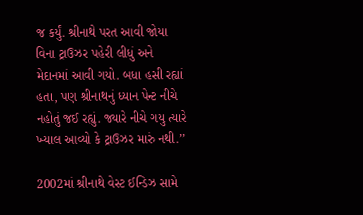જ કર્યું. શ્રીનાથે પરત આવી જોયા વિના ટ્રાઉઝર પહેરી લીધું અને મેદાનમાં આવી ગયો. બધા હસી રહ્યાં હતા, પણ શ્રીનાથનું ધ્યાન પેન્ટ નીચે નહોતું જઈ રહ્યું. જ્યારે નીચે ગયુ ત્યારે ખ્યાલ આવ્યો કે ટ્રાઉઝર મારું નથી.’’

2002માં શ્રીનાથે વેસ્ટ ઈન્ડિઝ સામે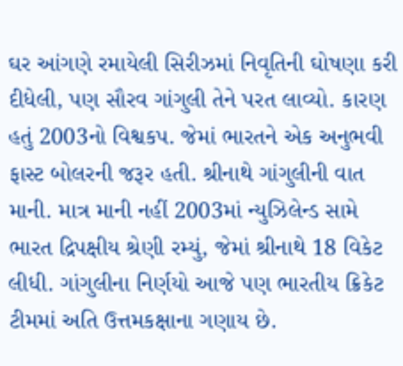ઘર આંગણે રમાયેલી સિરીઝમાં નિવૃતિની ઘોષણા કરી દીધેલી, પણ સૌરવ ગાંગુલી તેને પરત લાવ્યો. કારણ હતું 2003નો વિશ્વકપ. જેમાં ભારતને એક અનુભવી ફાસ્ટ બોલરની જરૂર હતી. શ્રીનાથે ગાંગુલીની વાત માની. માત્ર માની નહીં 2003માં ન્યુઝિલેન્ડ સામે ભારત દ્રિપક્ષીય શ્રેણી રમ્યું, જેમાં શ્રીનાથે 18 વિકેટ લીધી. ગાંગુલીના નિર્ણયો આજે પણ ભારતીય ક્રિકેટ ટીમમાં અતિ ઉત્તમકક્ષાના ગણાય છે.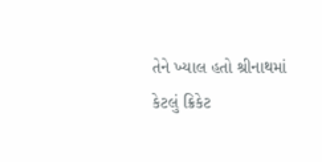તેને ખ્યાલ હતો શ્રીનાથમાં કેટલું ક્રિકેટ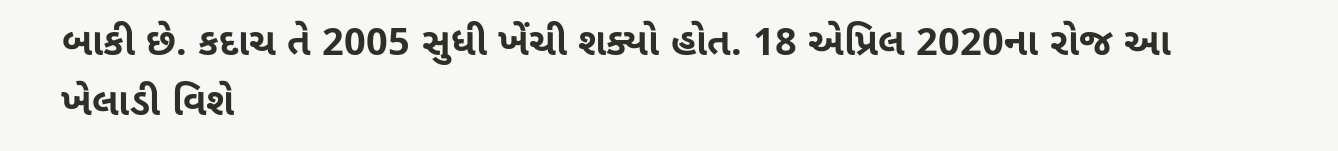બાકી છે. કદાચ તે 2005 સુધી ખેંચી શક્યો હોત. 18 એપ્રિલ 2020ના રોજ આ ખેલાડી વિશે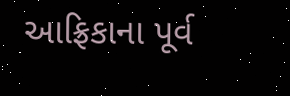આફ્રિકાના પૂર્વ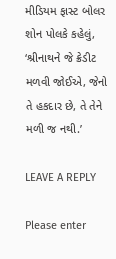મીડિયમ ફાસ્ટ બોલર શોન પોલકે કહેલું, ‘શ્રીનાથને જે ક્રેડીટ મળવી જોઈએ, જેનો તે હકદાર છે, તે તેને મળી જ નથી.’

LEAVE A REPLY

Please enter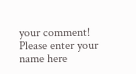your comment!
Please enter your name here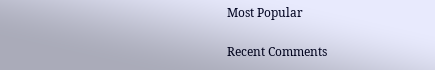Most Popular

Recent Comments